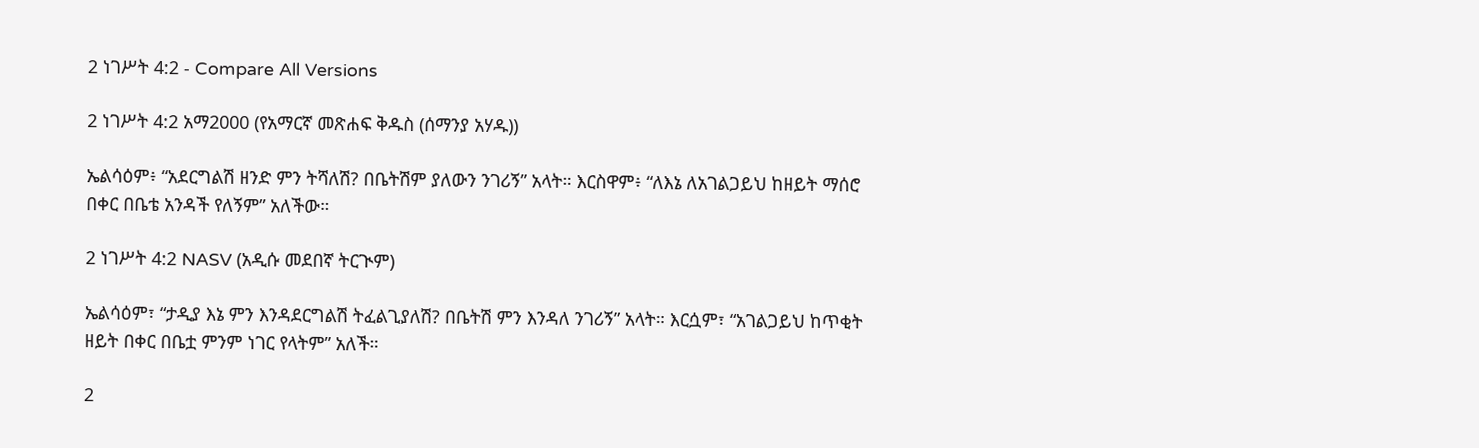2 ነገሥት 4:2 - Compare All Versions

2 ነገሥት 4:2 አማ2000 (የአማርኛ መጽሐፍ ቅዱስ (ሰማንያ አሃዱ))

ኤልሳዕም፥ “አደርግልሽ ዘንድ ምን ትሻለሽ? በቤትሽም ያለውን ንገሪኝ” አላት። እርስዋም፥ “ለእኔ ለአገልጋይህ ከዘይት ማሰሮ በቀር በቤቴ አንዳች የለኝም” አለችው።

2 ነገሥት 4:2 NASV (አዲሱ መደበኛ ትርጒም)

ኤልሳዕም፣ “ታዲያ እኔ ምን እንዳደርግልሽ ትፈልጊያለሽ? በቤትሽ ምን እንዳለ ንገሪኝ” አላት። እርሷም፣ “አገልጋይህ ከጥቂት ዘይት በቀር በቤቷ ምንም ነገር የላትም” አለች።

2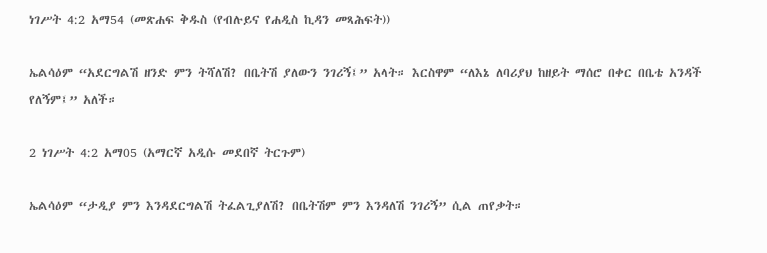ነገሥት 4:2 አማ54 (መጽሐፍ ቅዱስ (የብሉይና የሐዲስ ኪዳን መጻሕፍት))

ኤልሳዕም “አደርግልሽ ዘንድ ምን ትሻለሽ? በቤትሽ ያለውን ንገሪኝ፤” አላት። እርስዋም “ለእኔ ለባሪያህ ከዘይት ማሰሮ በቀር በቤቴ አንዳች የለኝም፤” አለች።

2 ነገሥት 4:2 አማ05 (አማርኛ አዲሱ መደበኛ ትርጉም)

ኤልሳዕም “ታዲያ ምን እንዳደርግልሽ ትፈልጊያለሽ? በቤትሽም ምን እንዳለሽ ንገሪኝ” ሲል ጠየቃት።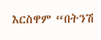እርስዋም “በትንሽ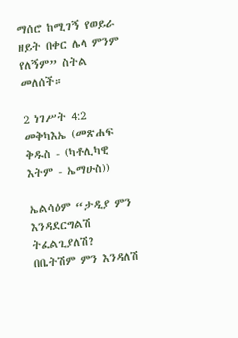ማሰሮ ከሚገኝ የወይራ ዘይት በቀር ሌላ ምንም የለኝም” ስትል መለሰች።

2 ነገሥት 4:2 መቅካእኤ (መጽሐፍ ቅዱስ - (ካቶሊካዊ እትም - ኤማሁስ))

ኤልሳዕም “ታዲያ ምን እንዳደርግልሽ ትፈልጊያለሽ? በቤትሽም ምን እንዳለሽ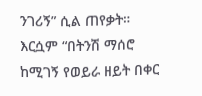ንገሪኝ” ሲል ጠየቃት። እርሷም “በትንሽ ማሰሮ ከሚገኝ የወይራ ዘይት በቀር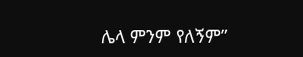ሌላ ምንም የለኝም”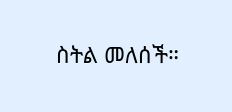ስትል መለሰች።